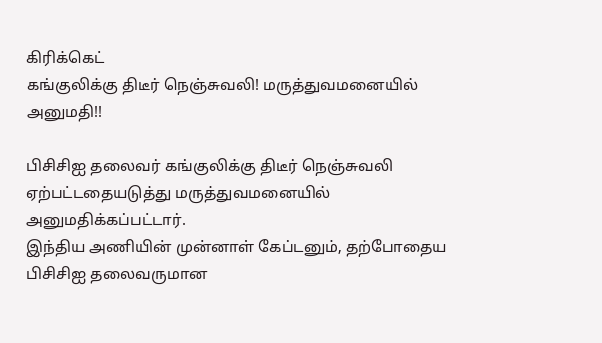கிரிக்கெட்
கங்குலிக்கு திடீர் நெஞ்சுவலி! மருத்துவமனையில் அனுமதி!!

பிசிசிஐ தலைவர் கங்குலிக்கு திடீர் நெஞ்சுவலி ஏற்பட்டதையடுத்து மருத்துவமனையில் அனுமதிக்கப்பட்டார்.
இந்திய அணியின் முன்னாள் கேப்டனும், தற்போதைய பிசிசிஐ தலைவருமான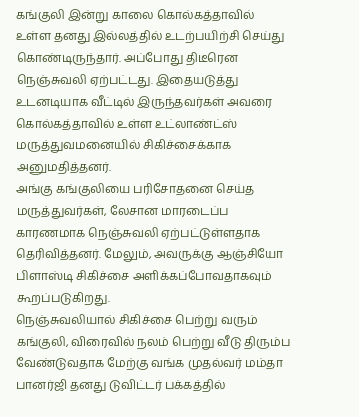கங்குலி இன்று காலை கொல்கத்தாவில் உள்ள தனது இல்லத்தில் உடற்பயிற்சி செய்து கொண்டிருந்தார். அப்போது திடீரென நெஞ்சுவலி ஏற்பட்டது. இதையடுத்து உடனடியாக வீட்டில் இருந்தவர்கள் அவரை கொல்கத்தாவில் உள்ள உட்லாண்ட்ஸ் மருத்துவமனையில் சிகிச்சைக்காக அனுமதித்தனர்.
அங்கு கங்குலியை பரிசோதனை செய்த மருத்துவர்கள், லேசான மாரடைப்ப காரணமாக நெஞ்சுவலி ஏற்பட்டுள்ளதாக தெரிவித்தனர். மேலும், அவருக்கு ஆஞ்சியோ பிளாஸ்டி சிகிச்சை அளிக்கப்போவதாகவும் கூறப்படுகிறது.
நெஞ்சுவலியால் சிகிச்சை பெற்று வரும் கங்குலி, விரைவில் நலம் பெற்று வீடு திரும்ப வேண்டுவதாக மேற்கு வங்க முதல்வர் மம்தா பானர்ஜி தனது டுவிட்டர் பக்கத்தில்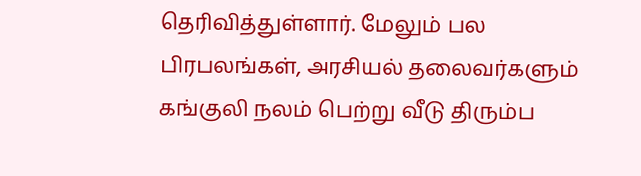தெரிவித்துள்ளார். மேலும் பல பிரபலங்கள், அரசியல் தலைவர்களும் கங்குலி நலம் பெற்று வீடு திரும்ப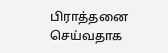பிராத்தனை செய்வதாக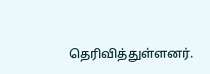தெரிவித்துள்ளனர்.